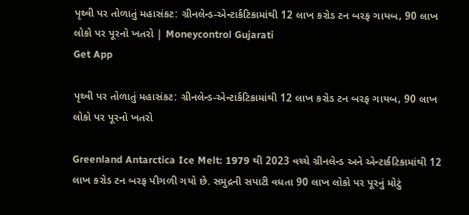પૃથ્વી પર તોળાતું મહાસંકટ: ગ્રીનલેન્ડ-એન્ટાર્કટિકામાંથી 12 લાખ કરોડ ટન બરફ ગાયબ, 90 લાખ લોકો પર પૂરનો ખતરો | Moneycontrol Gujarati
Get App

પૃથ્વી પર તોળાતું મહાસંકટ: ગ્રીનલેન્ડ-એન્ટાર્કટિકામાંથી 12 લાખ કરોડ ટન બરફ ગાયબ, 90 લાખ લોકો પર પૂરનો ખતરો

Greenland Antarctica Ice Melt: 1979 થી 2023 વચ્ચે ગ્રીનલેન્ડ અને એન્ટાર્કટિકામાંથી 12 લાખ કરોડ ટન બરફ પીગળી ગયો છે. સમુદ્રની સપાટી વધતા 90 લાખ લોકો પર પૂરનું મોટું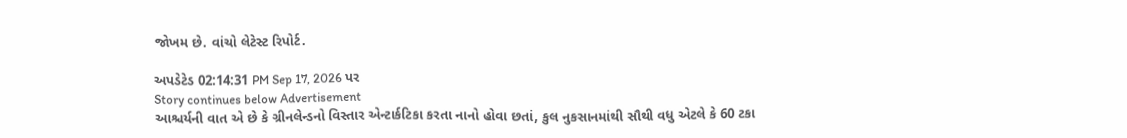જોખમ છે. વાંચો લેટેસ્ટ રિપોર્ટ.

અપડેટેડ 02:14:31 PM Sep 17, 2026 પર
Story continues below Advertisement
આશ્ચર્યની વાત એ છે કે ગ્રીનલેન્ડનો વિસ્તાર એન્ટાર્કટિકા કરતા નાનો હોવા છતાં, કુલ નુકસાનમાંથી સૌથી વધુ એટલે કે 60 ટકા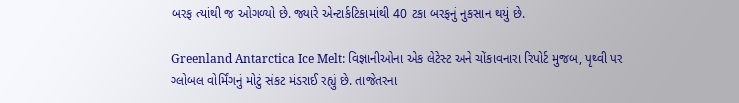બરફ ત્યાંથી જ ઓગળ્યો છે. જ્યારે એન્ટાર્કટિકામાંથી 40 ટકા બરફનું નુકસાન થયું છે.

Greenland Antarctica Ice Melt: વિજ્ઞાનીઓના એક લેટેસ્ટ અને ચોંકાવનારા રિપોર્ટ મુજબ, પૃથ્વી પર ગ્લોબલ વોર્મિંગનું મોટું સંકટ મંડરાઈ રહ્યું છે. તાજેતરના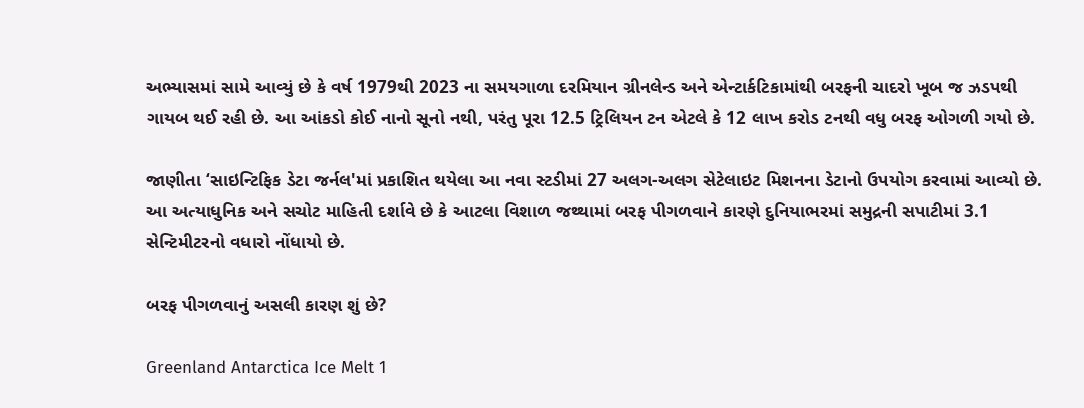અભ્યાસમાં સામે આવ્યું છે કે વર્ષ 1979થી 2023 ના સમયગાળા દરમિયાન ગ્રીનલેન્ડ અને એન્ટાર્કટિકામાંથી બરફની ચાદરો ખૂબ જ ઝડપથી ગાયબ થઈ રહી છે. આ આંકડો કોઈ નાનો સૂનો નથી, પરંતુ પૂરા 12.5 ટ્રિલિયન ટન એટલે કે 12 લાખ કરોડ ટનથી વધુ બરફ ઓગળી ગયો છે.

જાણીતા ‘સાઇન્ટિફિક ડેટા જર્નલ'માં પ્રકાશિત થયેલા આ નવા સ્ટડીમાં 27 અલગ-અલગ સેટેલાઇટ મિશનના ડેટાનો ઉપયોગ કરવામાં આવ્યો છે. આ અત્યાધુનિક અને સચોટ માહિતી દર્શાવે છે કે આટલા વિશાળ જથ્થામાં બરફ પીગળવાને કારણે દુનિયાભરમાં સમુદ્રની સપાટીમાં 3.1 સેન્ટિમીટરનો વધારો નોંધાયો છે.

બરફ પીગળવાનું અસલી કારણ શું છે?

Greenland Antarctica Ice Melt 1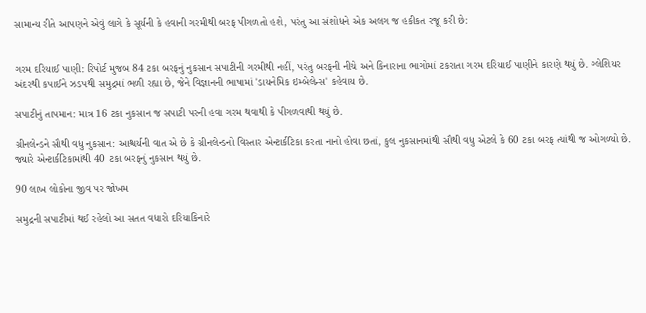સામાન્ય રીતે આપણને એવું લાગે કે સૂર્યની કે હવાની ગરમીથી બરફ પીગળતો હશે, પરંતુ આ સંશોધને એક અલગ જ હકીકત રજૂ કરી છે:


ગરમ દરિયાઈ પાણી: રિપોર્ટ મુજબ 84 ટકા બરફનું નુકસાન સપાટીની ગરમીથી નહીં, પરંતુ બરફની નીચે અને કિનારાના ભાગોમાં ટકરાતા ગરમ દરિયાઈ પાણીને કારણે થયું છે. ગ્લેશિયર અંદરથી કપાઈને ઝડપથી સમુદ્રમાં ભળી રહ્યા છે, જેને વિજ્ઞાનની ભાષામાં 'ડાયનેમિક ઇમ્બેલેન્સ' કહેવાય છે.

સપાટીનું તાપમાન: માત્ર 16 ટકા નુકસાન જ સપાટી પરની હવા ગરમ થવાથી કે પીગળવાથી થયું છે.

ગ્રીનલેન્ડને સૌથી વધુ નુકસાન: આશ્ચર્યની વાત એ છે કે ગ્રીનલેન્ડનો વિસ્તાર એન્ટાર્કટિકા કરતા નાનો હોવા છતાં, કુલ નુકસાનમાંથી સૌથી વધુ એટલે કે 60 ટકા બરફ ત્યાંથી જ ઓગળ્યો છે. જ્યારે એન્ટાર્કટિકામાંથી 40 ટકા બરફનું નુકસાન થયું છે.

90 લાખ લોકોના જીવ પર જોખમ

સમુદ્રની સપાટીમાં થઈ રહેલો આ સતત વધારો દરિયાકિનારે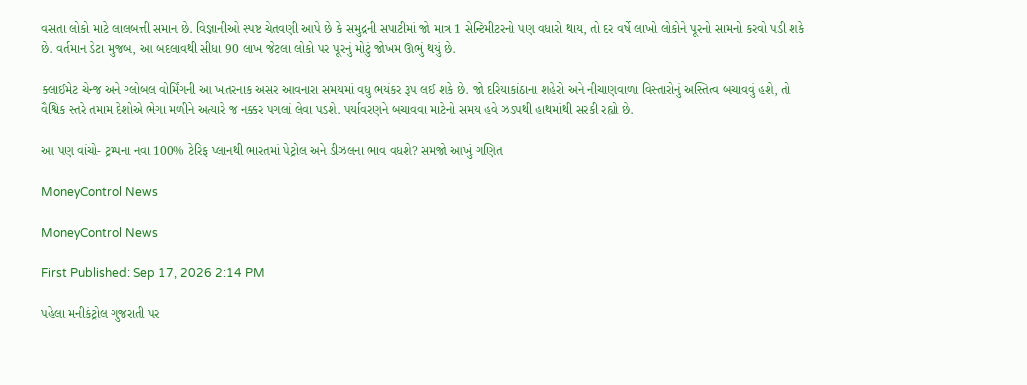વસતા લોકો માટે લાલબત્તી સમાન છે. વિજ્ઞાનીઓ સ્પષ્ટ ચેતવણી આપે છે કે સમુદ્રની સપાટીમાં જો માત્ર 1 સેન્ટિમીટરનો પણ વધારો થાય, તો દર વર્ષે લાખો લોકોને પૂરનો સામનો કરવો પડી શકે છે. વર્તમાન ડેટા મુજબ, આ બદલાવથી સીધા 90 લાખ જેટલા લોકો પર પૂરનું મોટું જોખમ ઊભું થયું છે.

ક્લાઈમેટ ચેન્જ અને ગ્લોબલ વોર્મિંગની આ ખતરનાક અસર આવનારા સમયમાં વધુ ભયંકર રૂપ લઈ શકે છે. જો દરિયાકાંઠાના શહેરો અને નીચાણવાળા વિસ્તારોનું અસ્તિત્વ બચાવવું હશે, તો વૈશ્વિક સ્તરે તમામ દેશોએ ભેગા મળીને અત્યારે જ નક્કર પગલાં લેવા પડશે. પર્યાવરણને બચાવવા માટેનો સમય હવે ઝડપથી હાથમાંથી સરકી રહ્યો છે.

આ પણ વાંચો- ટ્રમ્પના નવા 100% ટેરિફ પ્લાનથી ભારતમાં પેટ્રોલ અને ડીઝલના ભાવ વધશે? સમજો આખું ગણિત

MoneyControl News

MoneyControl News

First Published: Sep 17, 2026 2:14 PM

પહેલા મનીકંટ્રોલ ગુજરાતી પર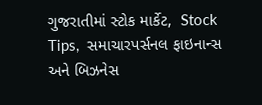ગુજરાતીમાં સ્ટોક માર્કેટ,  Stock Tips,  સમાચારપર્સનલ ફાઇનાન્સ  અને બિઝનેસ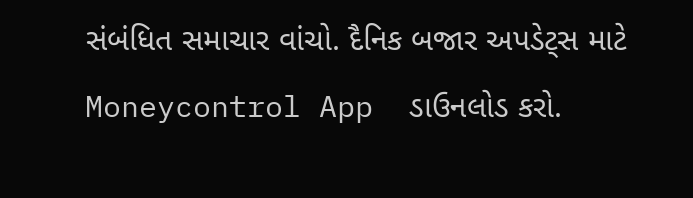સંબંધિત સમાચાર વાંચો. દૈનિક બજાર અપડેટ્સ માટે Moneycontrol App  ડાઉનલોડ કરો.